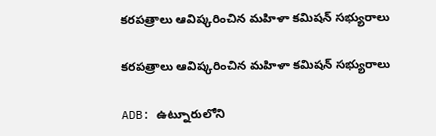కరపత్రాలు ఆవిష్కరించిన మహిళా కమిషన్ సభ్యురాలు

కరపత్రాలు ఆవిష్కరించిన మహిళా కమిషన్ సభ్యురాలు

ADB: ఉట్నూరులోని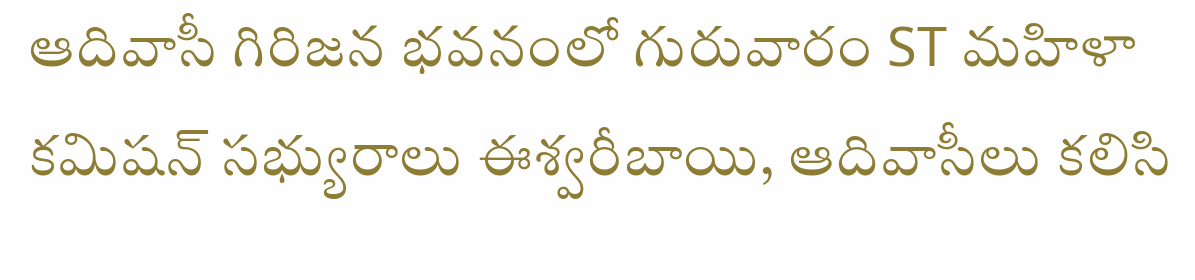ఆదివాసీ గిరిజన భవనంలో గురువారం ST మహిళా కమిషన్ సభ్యురాలు ఈశ్వరీబాయి, ఆదివాసీలు కలిసి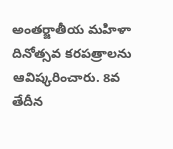అంతర్జాతీయ మహిళా దినోత్సవ కరపత్రాలను ఆవిష్కరించారు. 8వ తేదీన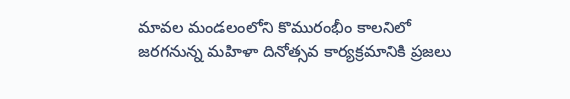మావల మండలంలోని కొమురంభీం కాలనిలో జరగనున్న మహిళా దినోత్సవ కార్యక్రమానికి ప్రజలు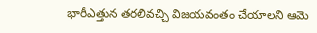భారీఎత్తున తరలివచ్చి విజయవంతం చేయాలని ఆమె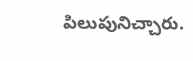పిలుపునిచ్చారు.